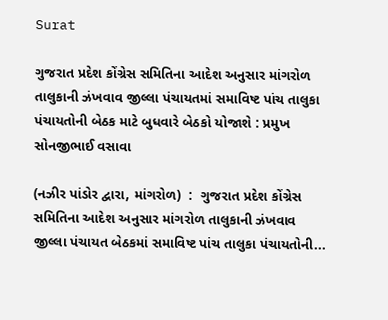Surat

ગુજરાત પ્રદેશ કોંગ્રેસ સમિતિના આદેશ અનુસાર માંગરોળ તાલુકાની ઝંખવાવ જીલ્લા પંચાયતમાં સમાવિષ્ટ પાંચ તાલુકા પંચાયતોની બેઠક માટે બુધવારે બેઠકો યોજાશે : પ્રમુખ સોનજીભાઈ વસાવા

(નઝીર પાંડોર દ્વારા, માંગરોળ)  :  ગુજરાત પ્રદેશ કોંગ્રેસ સમિતિના આદેશ અનુસાર માંગરોળ તાલુકાની ઝંખવાવ જીલ્લા પંચાયત બેઠકમાં સમાવિષ્ટ પાંચ તાલુકા પંચાયતોની...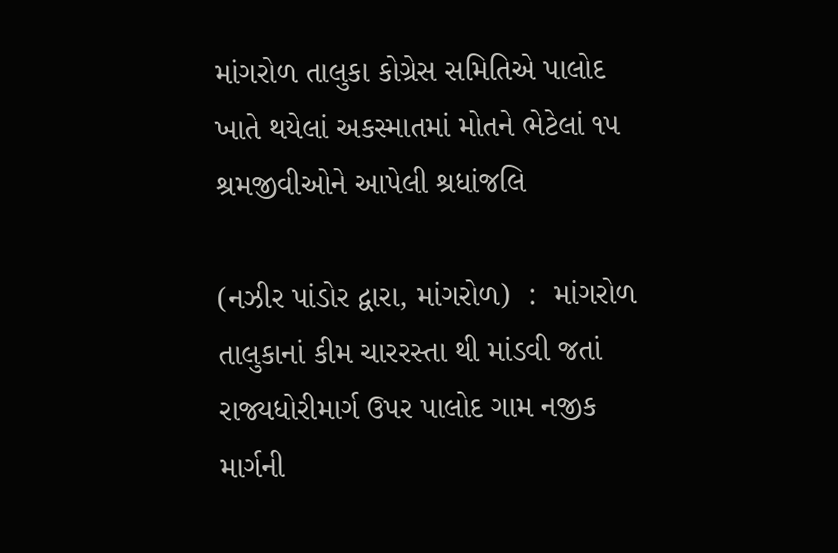માંગરોળ તાલુકા કોગ્રેસ સમિતિએ પાલોદ ખાતે થયેલાં અકસ્માતમાં મોતને ભેટેલાં ૧૫ શ્રમજીવીઓને આપેલી શ્રધાંજલિ

(નઝીર પાંડોર દ્વારા, માંગરોળ)  :  માંગરોળ તાલુકાનાં કીમ ચારરસ્તા થી માંડવી જતાં રાજ્યધોરીમાર્ગ ઉપર પાલોદ ગામ નજીક માર્ગની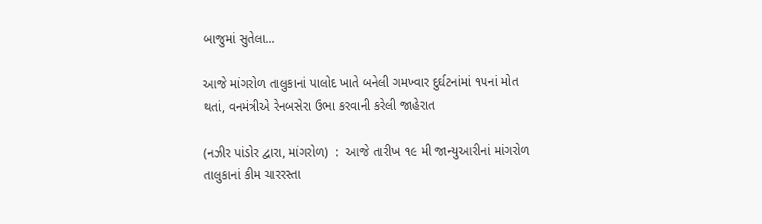બાજુમાં સુતેલા...

આજે માંગરોળ તાલુકાનાં પાલોદ ખાતે બનેલી ગમખ્વાર દુર્ઘટનાંમાં ૧૫નાં મોત થતાં, વનમંત્રીએ રેનબસેરા ઉભા કરવાની કરેલી જાહેરાત

(નઝીર પાંડોર દ્વારા, માંગરોળ)  :  આજે તારીખ ૧૯ મી જાન્યુઆરીનાં માંગરોળ તાલુકાનાં કીમ ચારરસ્તા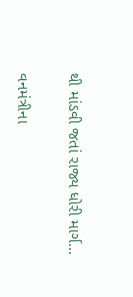થી માંડવી જતાં રાજ્ય ધોરી માર્ગ...

વનમંત્રીના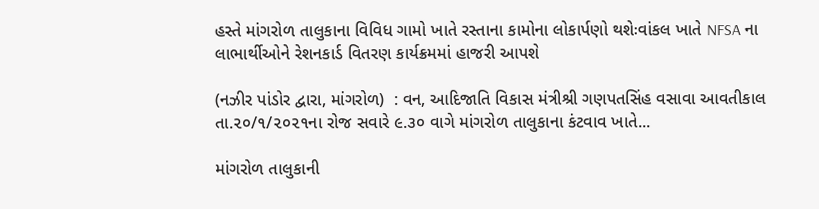હસ્તે માંગરોળ તાલુકાના વિવિધ ગામો ખાતે રસ્તાના કામોના લોકાર્પણો થશેઃવાંકલ ખાતે NFSA ના લાભાર્થીઓને રેશનકાર્ડ વિતરણ કાર્યક્રમમાં હાજરી આપશે

(નઝીર પાંડોર દ્વારા, માંગરોળ)  : વન, આદિજાતિ વિકાસ મંત્રીશ્રી ગણપતસિંહ વસાવા આવતીકાલ તા.૨૦/૧/૨૦૨૧ના રોજ સવારે ૯.૩૦ વાગે માંગરોળ તાલુકાના કંટવાવ ખાતે...

માંગરોળ તાલુકાની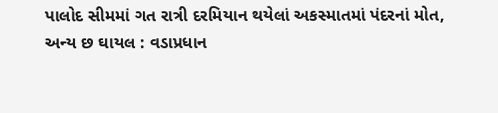પાલોદ સીમમાં ગત રાત્રી દરમિયાન થયેલાં અકસ્માતમાં પંદરનાં મોત, અન્ય છ ઘાયલ : વડાપ્રધાન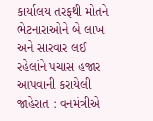કાર્યાલય તરફથી મોતને ભેટનારાઓને બે લાખ અને સારવાર લઈ રહેલાંને પચાસ હજાર આપવાની કરાયેલી જાહેરાત : વનમંત્રીએ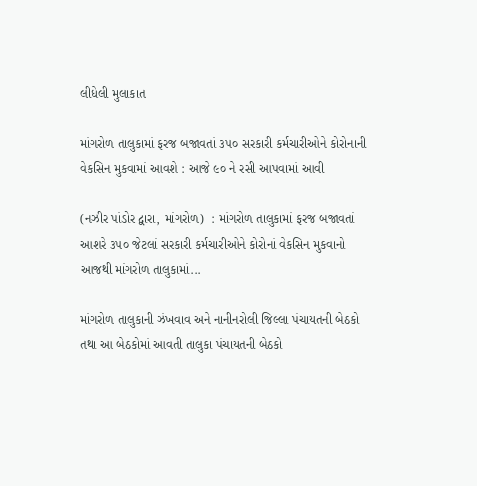લીધેલી મુલાકાત

માંગરોળ તાલુકામાં ફરજ બજાવતાં ૩૫૦ સરકારી કર્મચારીઓને કોરોનાની વેકસિન મુકવામાં આવશે : આજે ૯૦ ને રસી આપવામાં આવી

(નઝીર પાંડોર દ્વારા, માંગરોળ)  : માંગરોળ તાલુકામાં ફરજ બજાવતાં આશરે ૩૫૦ જેટલાં સરકારી કર્મચારીઓને કોરોનાં વેકસિન મુકવાનો આજથી માંગરોળ તાલુકામાં...

માંગરોળ તાલુકાની ઝંખવાવ અને નાનીનરોલી જિલ્લા પંચાયતની બેઠકો તથા આ બેઠકોમાં આવતી તાલુકા પંચાયતની બેઠકો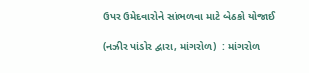ઉપર ઉમેદવારોને સાંભળવા માટે બેઠકો યોજાઈ

(નઝીર પાંડોર દ્વારા, માંગરોળ)  : માંગરોળ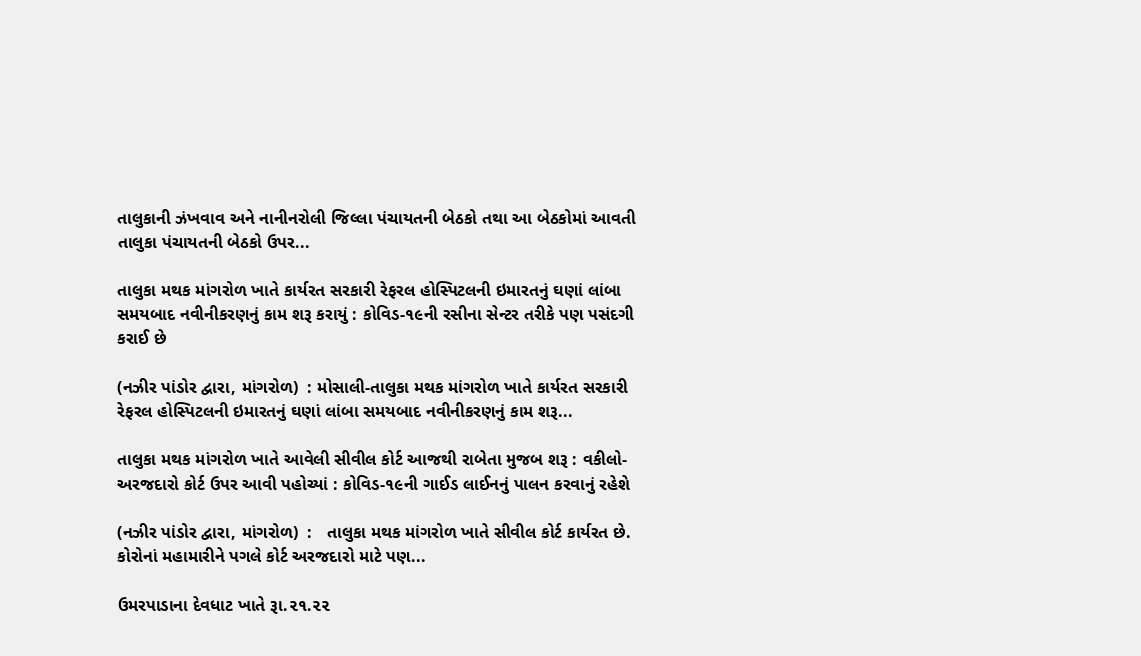તાલુકાની ઝંખવાવ અને નાનીનરોલી જિલ્લા પંચાયતની બેઠકો તથા આ બેઠકોમાં આવતી તાલુકા પંચાયતની બેઠકો ઉપર...

તાલુકા મથક માંગરોળ ખાતે કાર્યરત સરકારી રેફરલ હોસ્પિટલની ઇમારતનું ઘણાં લાંબા સમયબાદ નવીનીકરણનું કામ શરૂ કરાયું : કોવિડ-૧૯ની રસીના સેન્ટર તરીકે પણ પસંદગી કરાઈ છે

(નઝીર પાંડોર દ્વારા, માંગરોળ)  : મોસાલી-તાલુકા મથક માંગરોળ ખાતે કાર્યરત સરકારી રેફરલ હોસ્પિટલની ઇમારતનું ઘણાં લાંબા સમયબાદ નવીનીકરણનું કામ શરૂ...

તાલુકા મથક માંગરોળ ખાતે આવેલી સીવીલ કોર્ટ આજથી રાબેતા મુજબ શરૂ : વકીલો-અરજદારો કોર્ટ ઉપર આવી પહોચ્યાં : કોવિડ-૧૯ની ગાઈડ લાઈનનું પાલન કરવાનું રહેશે

(નઝીર પાંડોર દ્વારા, માંગરોળ)  :   તાલુકા મથક માંગરોળ ખાતે સીવીલ કોર્ટ કાર્યરત છે. કોરોનાં મહામારીને પગલે કોર્ટ અરજદારો માટે પણ...

ઉમરપાડાના દેવધાટ ખાતે રૂા.૨૧.૨૨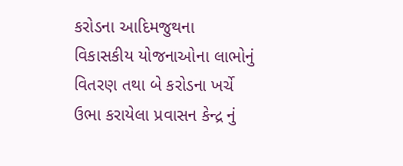કરોડના આદિમજુથના વિકાસકીય યોજનાઓના લાભોનું વિતરણ તથા બે કરોડના ખર્ચે ઉભા કરાયેલા પ્રવાસન કેન્દ્ર નું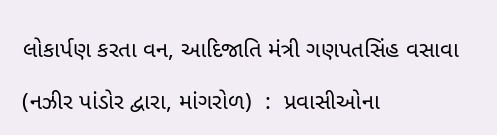લોકાર્પણ કરતા વન, આદિજાતિ મંત્રી ગણપતસિંહ વસાવા

(નઝીર પાંડોર દ્વારા, માંગરોળ)  :  પ્રવાસીઓના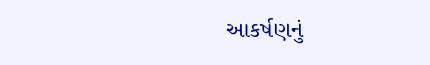આકર્ષણનું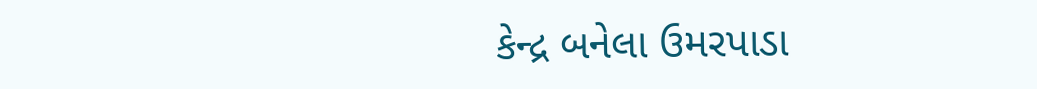કેન્દ્ર બનેલા ઉમરપાડા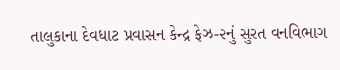તાલુકાના દેવધાટ પ્રવાસન કેન્દ્ર ફેઝ-૨નું સુરત વનવિભાગ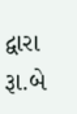દ્વારા રૂા.બે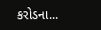કરોડના...